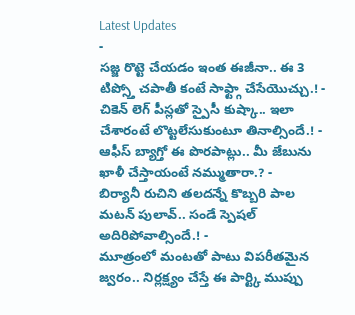Latest Updates
-
సజ్జ రొట్టె చేయడం ఇంత ఈజీనా.. ఈ 3 టిప్స్తో చపాతీ కంటే సాఫ్ట్గా చేసేయొచ్చు.! -
చికెన్ లెగ్ పీస్లతో స్పైసీ కుష్కా.. ఇలా చేశారంటే లొట్టలేసుకుంటూ తినాల్సిందే.! -
ఆఫీస్ బ్యాగ్తో ఈ పొరపాట్లు.. మీ జేబును ఖాళీ చేస్తాయంటే నమ్ముతారా.? -
బిర్యానీ రుచిని తలదన్నే కొబ్బరి పాల మటన్ పులావ్.. సండే స్పెషల్ అదిరిపోవాల్సిందే.! -
మూత్రంలో మంటతో పాటు విపరీతమైన జ్వరం.. నిర్లక్ష్యం చేస్తే ఈ పార్ట్కి ముప్పు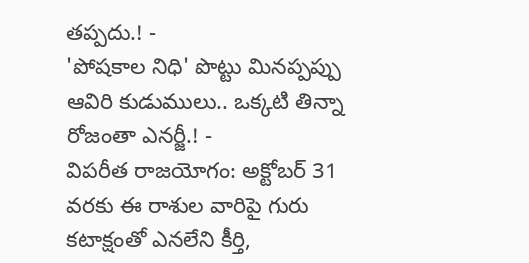తప్పదు.! -
'పోషకాల నిధి' పొట్టు మినప్పప్పు ఆవిరి కుడుములు.. ఒక్కటి తిన్నా రోజంతా ఎనర్జీ.! -
విపరీత రాజయోగం: అక్టోబర్ 31 వరకు ఈ రాశుల వారిపై గురు కటాక్షంతో ఎనలేని కీర్తి,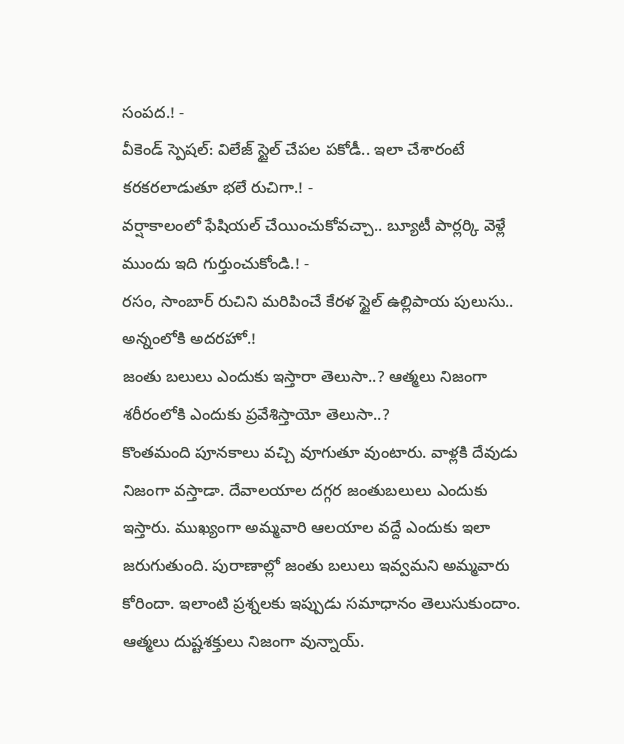సంపద.! -
వీకెండ్ స్పెషల్: విలేజ్ స్టైల్ చేపల పకోడీ.. ఇలా చేశారంటే కరకరలాడుతూ భలే రుచిగా.! -
వర్షాకాలంలో ఫేషియల్ చేయించుకోవచ్చా.. బ్యూటీ పార్లర్కి వెళ్లే ముందు ఇది గుర్తుంచుకోండి.! -
రసం, సాంబార్ రుచిని మరిపించే కేరళ స్టైల్ ఉల్లిపాయ పులుసు.. అన్నంలోకి అదరహో.!
జంతు బలులు ఎందుకు ఇస్తారా తెలుసా..? ఆత్మలు నిజంగా శరీరంలోకి ఎందుకు ప్రవేశిస్తాయో తెలుసా..?
కొంతమంది పూనకాలు వచ్చి వూగుతూ వుంటారు. వాళ్లకి దేవుడు నిజంగా వస్తాడా. దేవాలయాల దగ్గర జంతుబలులు ఎందుకు ఇస్తారు. ముఖ్యంగా అమ్మవారి ఆలయాల వద్దే ఎందుకు ఇలా జరుగుతుంది. పురాణాల్లో జంతు బలులు ఇవ్వమని అమ్మవారు కోరిందా. ఇలాంటి ప్రశ్నలకు ఇప్పుడు సమాధానం తెలుసుకుందాం.
ఆత్మలు దుష్టశక్తులు నిజంగా వున్నాయ్.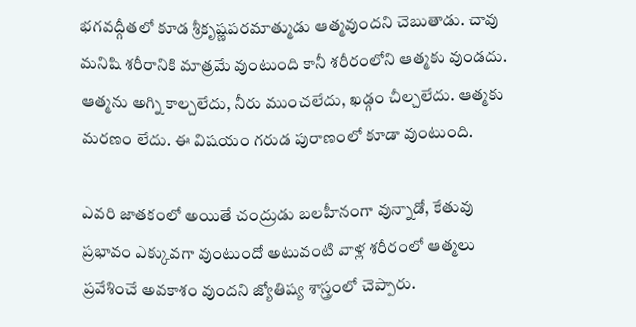భగవద్గీతలో కూడ శ్రీకృష్ణపరమాత్ముడు ఆత్మవుందని చెబుతాడు. చావు మనిషి శరీరానికి మాత్రమే వుంటుంది కానీ శరీరంలోని ఆత్మకు వుండదు. ఆత్మను అగ్ని కాల్చలేదు, నీరు ముంచలేదు, ఖడ్గం చీల్చలేదు. ఆత్మకు మరణం లేదు. ఈ విషయం గరుడ పురాణంలో కూడా వుంటుంది.

ఎవరి జాతకంలో అయితే చంద్రుడు బలహీనంగా వున్నాడో, కేతువు ప్రభావం ఎక్కువగా వుంటుందో అటువంటి వాళ్ల శరీరంలో ఆత్మలు ప్రవేశించే అవకాశం వుందని జ్యోతిష్య శాస్త్రంలో చెప్పారు.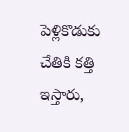పెళ్లికొడుకు చేతికి కత్తి ఇస్తారు,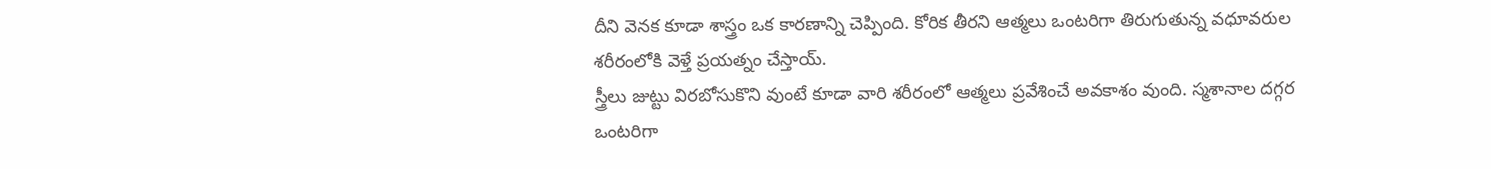దీని వెనక కూడా శాస్త్రం ఒక కారణాన్ని చెప్పింది. కోరిక తీరని ఆత్మలు ఒంటరిగా తిరుగుతున్న వధూవరుల శరీరంలోకి వెళ్తే ప్రయత్నం చేస్తాయ్.
స్త్రీలు జుట్టు విరబోసుకొని వుంటే కూడా వారి శరీరంలో ఆత్మలు ప్రవేశించే అవకాశం వుంది. స్మశానాల దగ్గర ఒంటరిగా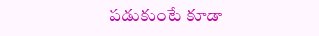పడుకుంటే కూడా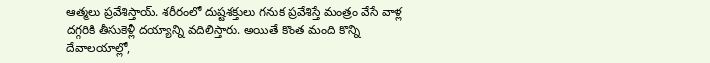ఆత్మలు ప్రవేశిస్తాయ్. శరీరంలో దుష్టశక్తులు గనుక ప్రవేశిస్తే మంత్రం వేసే వాళ్ల దగ్గరికి తీసుకెళ్లీ దయ్యాన్ని వదిలిస్తారు. అయితే కొంత మంది కొన్ని దేవాలయాల్లో,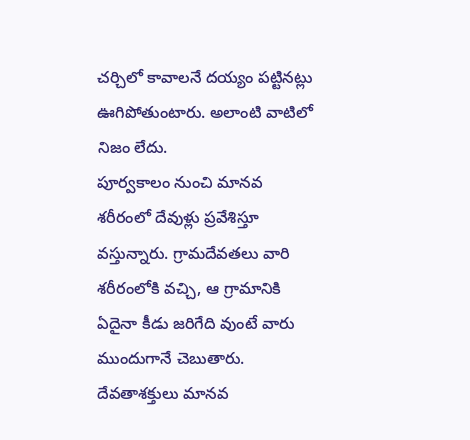చర్చిలో కావాలనే దయ్యం పట్టినట్లు ఊగిపోతుంటారు. అలాంటి వాటిలో నిజం లేదు.
పూర్వకాలం నుంచి మానవ శరీరంలో దేవుళ్లు ప్రవేశిస్తూ వస్తున్నారు. గ్రామదేవతలు వారి శరీరంలోకి వచ్చి, ఆ గ్రామానికి ఏదైనా కీడు జరిగేది వుంటే వారు ముందుగానే చెబుతారు. దేవతాశక్తులు మానవ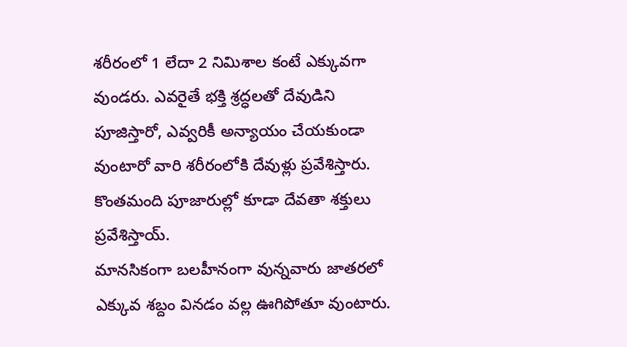శరీరంలో 1 లేదా 2 నిమిశాల కంటే ఎక్కువగా వుండరు. ఎవరైతే భక్తి శ్రద్ధలతో దేవుడిని పూజిస్తారో, ఎవ్వరికీ అన్యాయం చేయకుండా వుంటారో వారి శరీరంలోకి దేవుళ్లు ప్రవేశిస్తారు. కొంతమంది పూజారుల్లో కూడా దేవతా శక్తులు ప్రవేశిస్తాయ్.
మానసికంగా బలహీనంగా వున్నవారు జాతరలో ఎక్కువ శబ్దం వినడం వల్ల ఊగిపోతూ వుంటారు.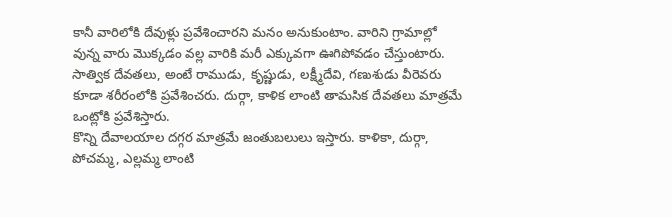కానీ వారిలోకి దేవుళ్లు ప్రవేశించారని మనం అనుకుంటాం. వారిని గ్రామాల్లో వున్న వారు మొక్కడం వల్ల వారికి మరీ ఎక్కువగా ఊగిపోవడం చేస్తుంటారు. సాత్విక దేవతలు, అంటే రాముడు, కృష్ణుడు, లక్ష్మీదేవి, గణుశుడు వీరెవరు కూడా శరీరంలోకి ప్రవేశించరు. దుర్గా, కాళిక లాంటి తామసిక దేవతలు మాత్రమే ఒంట్లోకి ప్రవేశిస్తారు.
కొన్ని దేవాలయాల దగ్గర మాత్రమే జంతుబలులు ఇస్తారు. కాళికా, దుర్గా, పోచమ్మ, ఎల్లమ్మ లాంటి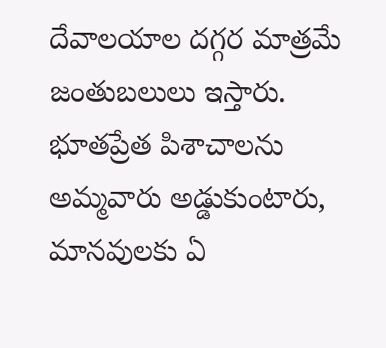దేవాలయాల దగ్గర మాత్రమే జంతుబలులు ఇస్తారు. భూతప్రేత పిశాచాలను అమ్మవారు అడ్డుకుంటారు, మానవులకు ఏ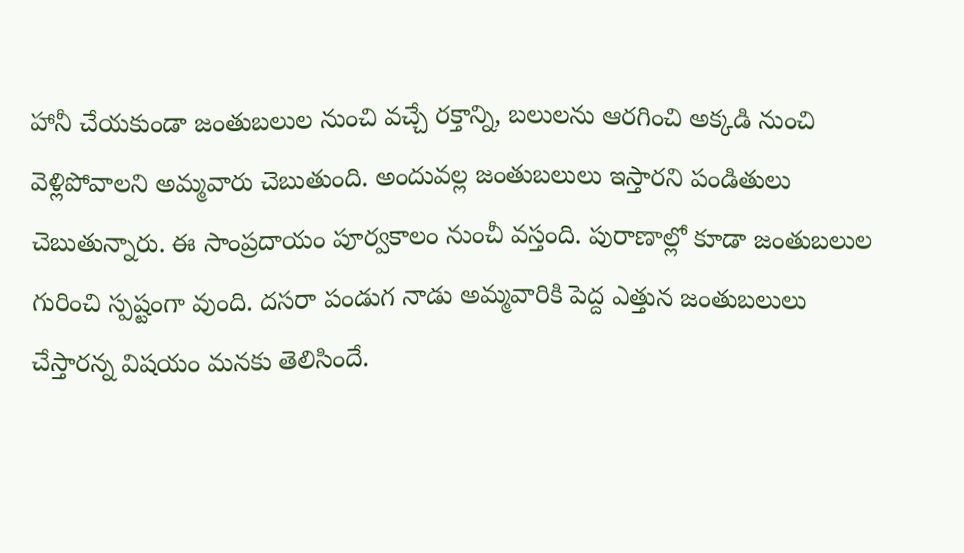హానీ చేయకుండా జంతుబలుల నుంచి వచ్చే రక్తాన్ని, బలులను ఆరగించి అక్కడి నుంచి వెళ్లిపోవాలని అమ్మవారు చెబుతుంది. అందువల్ల జంతుబలులు ఇస్తారని పండితులు చెబుతున్నారు. ఈ సాంప్రదాయం పూర్వకాలం నుంచీ వస్తంది. పురాణాల్లో కూడా జంతుబలుల గురించి స్పష్టంగా వుంది. దసరా పండుగ నాడు అమ్మవారికి పెద్ద ఎత్తున జంతుబలులు చేస్తారన్న విషయం మనకు తెలిసిందే.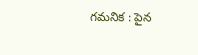గమనిక : పైన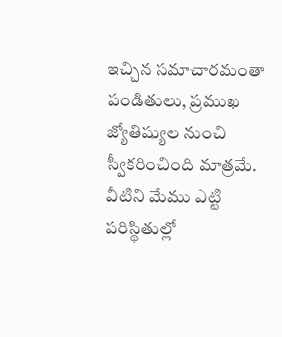ఇచ్చిన సమాచారమంతా పండితులు, ప్రముఖ జ్యోతిష్యుల నుంచి స్వీకరించింది మాత్రమే. వీటిని మేము ఎట్టి పరిస్థితుల్లో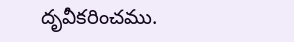దృవీకరించము.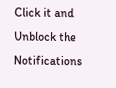Click it and Unblock the Notifications